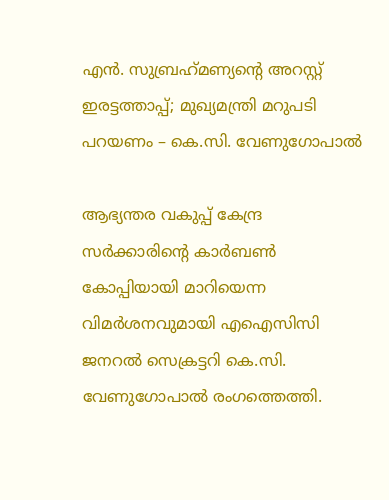എന്‍. സുബ്രഹ്‌മണ്യന്റെ അറസ്റ്റ് ഇരട്ടത്താപ്പ്; മുഖ്യമന്ത്രി മറുപടി പറയണം – കെ.സി. വേണുഗോപാല്‍

ആഭ്യന്തര വകുപ്പ് കേന്ദ്ര സര്‍ക്കാരിന്റെ കാര്‍ബണ്‍ കോപ്പിയായി മാറിയെന്ന വിമര്‍ശനവുമായി എഐസിസി ജനറല്‍ സെക്രട്ടറി കെ.സി. വേണുഗോപാല്‍ രംഗത്തെത്തി.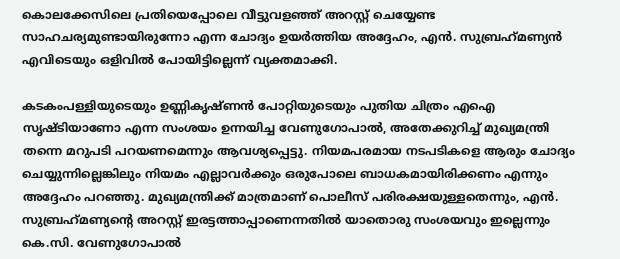കൊലക്കേസിലെ പ്രതിയെപ്പോലെ വീട്ടുവളഞ്ഞ് അറസ്റ്റ് ചെയ്യേണ്ട സാഹചര്യമുണ്ടായിരുന്നോ എന്ന ചോദ്യം ഉയര്‍ത്തിയ അദ്ദേഹം, എന്‍. സുബ്രഹ്‌മണ്യന്‍ എവിടെയും ഒളിവില്‍ പോയിട്ടില്ലെന്ന് വ്യക്തമാക്കി.

കടകംപള്ളിയുടെയും ഉണ്ണികൃഷ്ണന്‍ പോറ്റിയുടെയും പുതിയ ചിത്രം എഐ സൃഷ്ടിയാണോ എന്ന സംശയം ഉന്നയിച്ച വേണുഗോപാല്‍, അതേക്കുറിച്ച് മുഖ്യമന്ത്രി തന്നെ മറുപടി പറയണമെന്നും ആവശ്യപ്പെട്ടു. നിയമപരമായ നടപടികളെ ആരും ചോദ്യം ചെയ്യുന്നില്ലെങ്കിലും നിയമം എല്ലാവര്‍ക്കും ഒരുപോലെ ബാധകമായിരിക്കണം എന്നും അദ്ദേഹം പറഞ്ഞു. മുഖ്യമന്ത്രിക്ക് മാത്രമാണ് പൊലീസ് പരിരക്ഷയുള്ളതെന്നും, എന്‍. സുബ്രഹ്‌മണ്യന്റെ അറസ്റ്റ് ഇരട്ടത്താപ്പാണെന്നതില്‍ യാതൊരു സംശയവും ഇല്ലെന്നും കെ.സി. വേണുഗോപാല്‍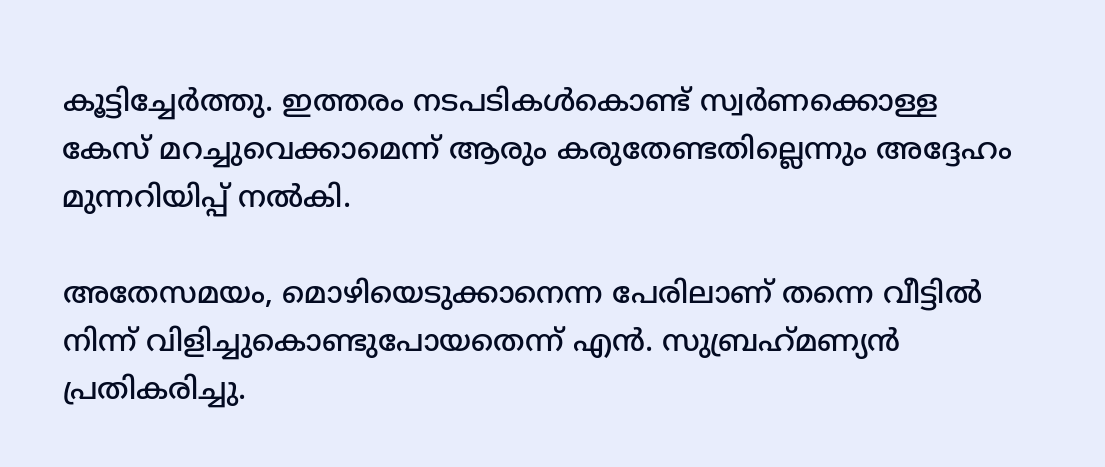കൂട്ടിച്ചേര്‍ത്തു. ഇത്തരം നടപടികള്‍കൊണ്ട് സ്വര്‍ണക്കൊള്ള കേസ് മറച്ചുവെക്കാമെന്ന് ആരും കരുതേണ്ടതില്ലെന്നും അദ്ദേഹം മുന്നറിയിപ്പ് നല്‍കി.

അതേസമയം, മൊഴിയെടുക്കാനെന്ന പേരിലാണ് തന്നെ വീട്ടില്‍ നിന്ന് വിളിച്ചുകൊണ്ടുപോയതെന്ന് എന്‍. സുബ്രഹ്‌മണ്യന്‍ പ്രതികരിച്ചു.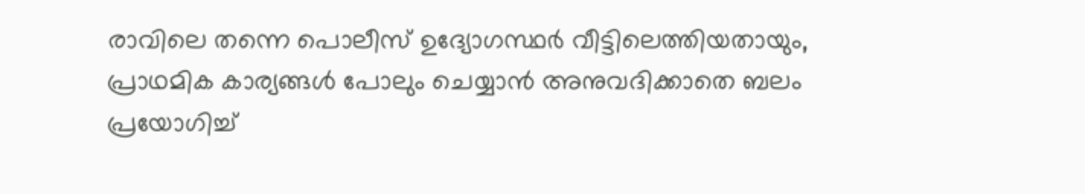രാവിലെ തന്നെ പൊലീസ് ഉദ്യോഗസ്ഥര്‍ വീട്ടിലെത്തിയതായും, പ്രാഥമിക കാര്യങ്ങള്‍ പോലും ചെയ്യാന്‍ അനുവദിക്കാതെ ബലം പ്രയോഗിച്ച്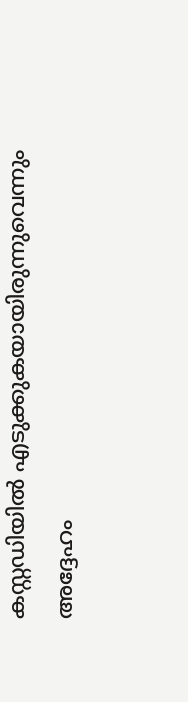കസ്റ്റഡിയില്‍ എടുക്കുകയായിരുന്നുവെന്നും അദ്ദേഹം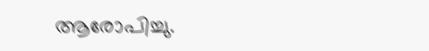ആരോപിച്ചു.